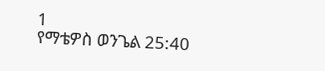1
የማቴዎስ ወንጌል 25:40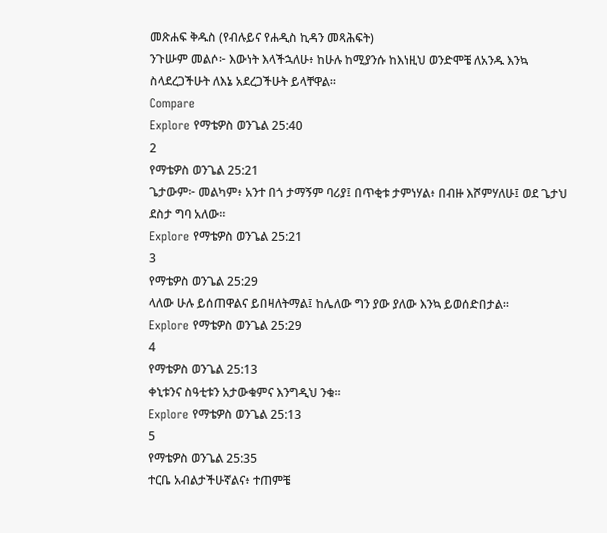መጽሐፍ ቅዱስ (የብሉይና የሐዲስ ኪዳን መጻሕፍት)
ንጉሡም መልሶ፦ እውነት እላችኋለሁ፥ ከሁሉ ከሚያንሱ ከእነዚህ ወንድሞቼ ለአንዱ እንኳ ስላደረጋችሁት ለእኔ አደረጋችሁት ይላቸዋል።
Compare
Explore የማቴዎስ ወንጌል 25:40
2
የማቴዎስ ወንጌል 25:21
ጌታውም፦ መልካም፥ አንተ በጎ ታማኝም ባሪያ፤ በጥቂቱ ታምነሃል፥ በብዙ እሾምሃለሁ፤ ወደ ጌታህ ደስታ ግባ አለው።
Explore የማቴዎስ ወንጌል 25:21
3
የማቴዎስ ወንጌል 25:29
ላለው ሁሉ ይሰጠዋልና ይበዛለትማል፤ ከሌለው ግን ያው ያለው እንኳ ይወሰድበታል።
Explore የማቴዎስ ወንጌል 25:29
4
የማቴዎስ ወንጌል 25:13
ቀኒቱንና ስዓቲቱን አታውቁምና እንግዲህ ንቁ።
Explore የማቴዎስ ወንጌል 25:13
5
የማቴዎስ ወንጌል 25:35
ተርቤ አብልታችሁኛልና፥ ተጠምቼ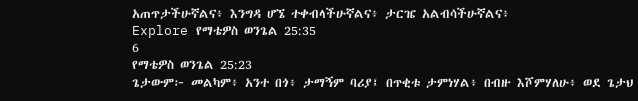አጠጥታችሁኛልና፥ እንግዳ ሆኜ ተቀብላችሁኛልና፥ ታርዤ አልብሳችሁኛልና፥
Explore የማቴዎስ ወንጌል 25:35
6
የማቴዎስ ወንጌል 25:23
ጌታውም፦ መልካም፥ አንተ በጎ፥ ታማኝም ባሪያ፤ በጥቂቱ ታምነሃል፥ በብዙ እሾምሃለሁ፥ ወደ ጌታህ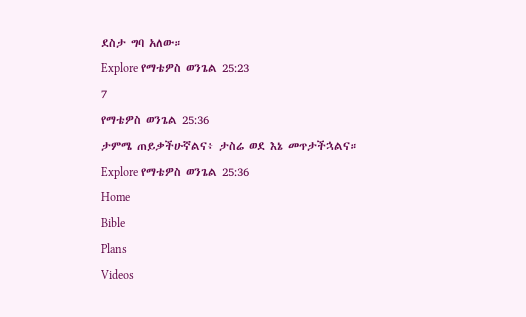ደስታ ግባ አለው።
Explore የማቴዎስ ወንጌል 25:23
7
የማቴዎስ ወንጌል 25:36
ታምሜ ጠይቃችሁኛልና፥ ታስሬ ወደ እኔ መጥታችኋልና።
Explore የማቴዎስ ወንጌል 25:36
Home
Bible
Plans
Videos